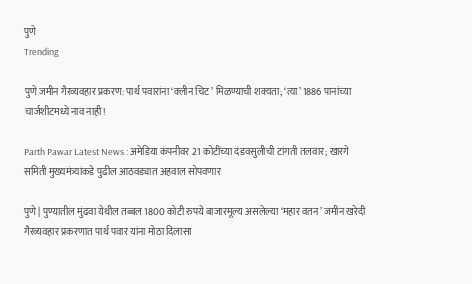पुणे
Trending

पुणे जमीन गैरव्यवहार प्रकरण: पार्थ पवारांना ‘क्लीन चिट’ मिळण्याची शक्यता; ‘त्या’ 1886 पानांच्या चार्जशीटमध्ये नाव नाही!

Parth Pawar Latest News : अमेडिया कंपनीवर 21 कोटींच्या दंडवसुलीची टांगती तलवार; खारगे समिती मुख्यमंत्र्यांकडे पुढील आठवड्यात अहवाल सोपवणार

पुणे | पुण्यातील मुंढवा येथील तब्बल 1800 कोटी रुपये बाजारमूल्य असलेल्या ‘महार वतन’ जमीन खरेदी गैरव्यवहार प्रकरणात पार्थ पवार यांना मोठा दिलासा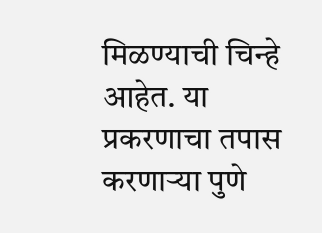मिळण्याची चिन्हे आहेत. या प्रकरणाचा तपास करणाऱ्या पुणे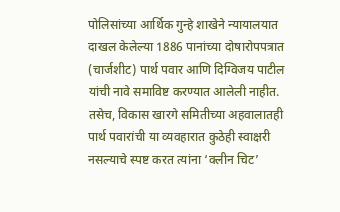पोलिसांच्या आर्थिक गुन्हे शाखेने न्यायालयात दाखल केलेल्या 1886 पानांच्या दोषारोपपत्रात (चार्जशीट) पार्थ पवार आणि दिग्विजय पाटील यांची नावे समाविष्ट करण्यात आलेली नाहीत. तसेच, विकास खारगे समितीच्या अहवालातही पार्थ पवारांची या व्यवहारात कुठेही स्वाक्षरी नसल्याचे स्पष्ट करत त्यांना ‘क्लीन चिट’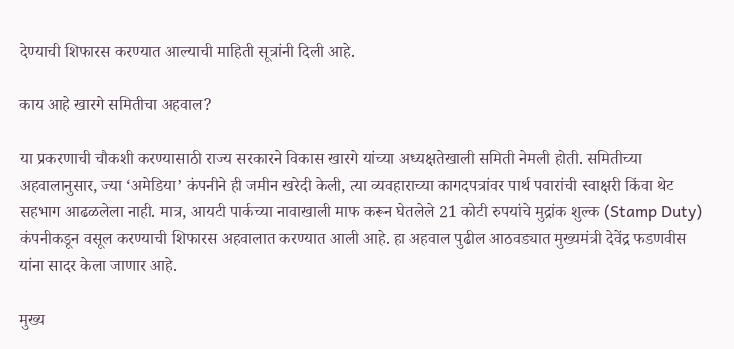देण्याची शिफारस करण्यात आल्याची माहिती सूत्रांनी दिली आहे.

काय आहे खारगे समितीचा अहवाल?

या प्रकरणाची चौकशी करण्यासाठी राज्य सरकारने विकास खारगे यांच्या अध्यक्षतेखाली समिती नेमली होती. समितीच्या अहवालानुसार, ज्या ‘अमेडिया’ कंपनीने ही जमीन खरेदी केली, त्या व्यवहाराच्या कागदपत्रांवर पार्थ पवारांची स्वाक्षरी किंवा थेट सहभाग आढळलेला नाही. मात्र, आयटी पार्कच्या नावाखाली माफ करून घेतलेले 21 कोटी रुपयांचे मुद्रांक शुल्क (Stamp Duty) कंपनीकडून वसूल करण्याची शिफारस अहवालात करण्यात आली आहे. हा अहवाल पुढील आठवड्यात मुख्यमंत्री देवेंद्र फडणवीस यांना सादर केला जाणार आहे.

मुख्य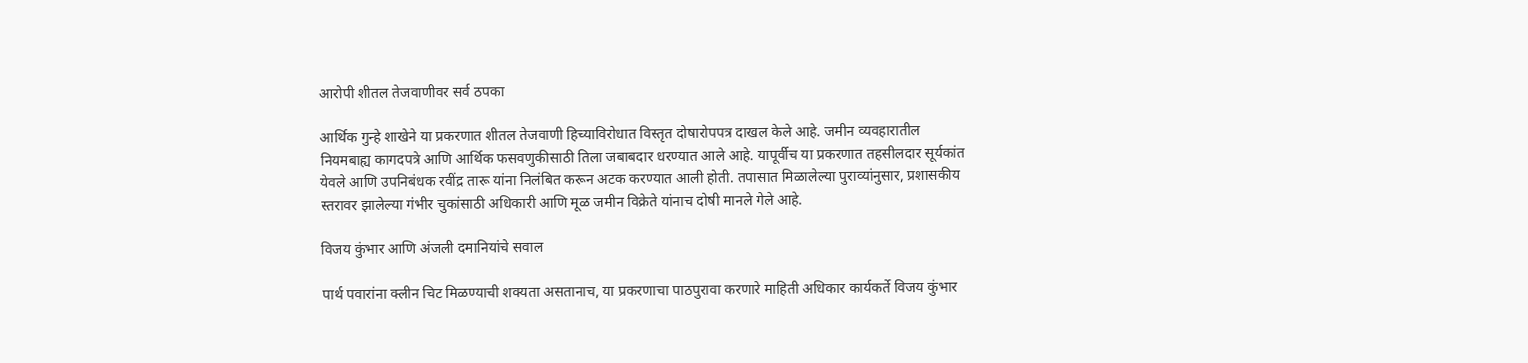आरोपी शीतल तेजवाणीवर सर्व ठपका

आर्थिक गुन्हे शाखेने या प्रकरणात शीतल तेजवाणी हिच्याविरोधात विस्तृत दोषारोपपत्र दाखल केले आहे. जमीन व्यवहारातील नियमबाह्य कागदपत्रे आणि आर्थिक फसवणुकीसाठी तिला जबाबदार धरण्यात आले आहे. यापूर्वीच या प्रकरणात तहसीलदार सूर्यकांत येवले आणि उपनिबंधक रवींद्र तारू यांना निलंबित करून अटक करण्यात आली होती. तपासात मिळालेल्या पुराव्यांनुसार, प्रशासकीय स्तरावर झालेल्या गंभीर चुकांसाठी अधिकारी आणि मूळ जमीन विक्रेते यांनाच दोषी मानले गेले आहे.

विजय कुंभार आणि अंजली दमानियांचे सवाल

पार्थ पवारांना क्लीन चिट मिळण्याची शक्यता असतानाच, या प्रकरणाचा पाठपुरावा करणारे माहिती अधिकार कार्यकर्ते विजय कुंभार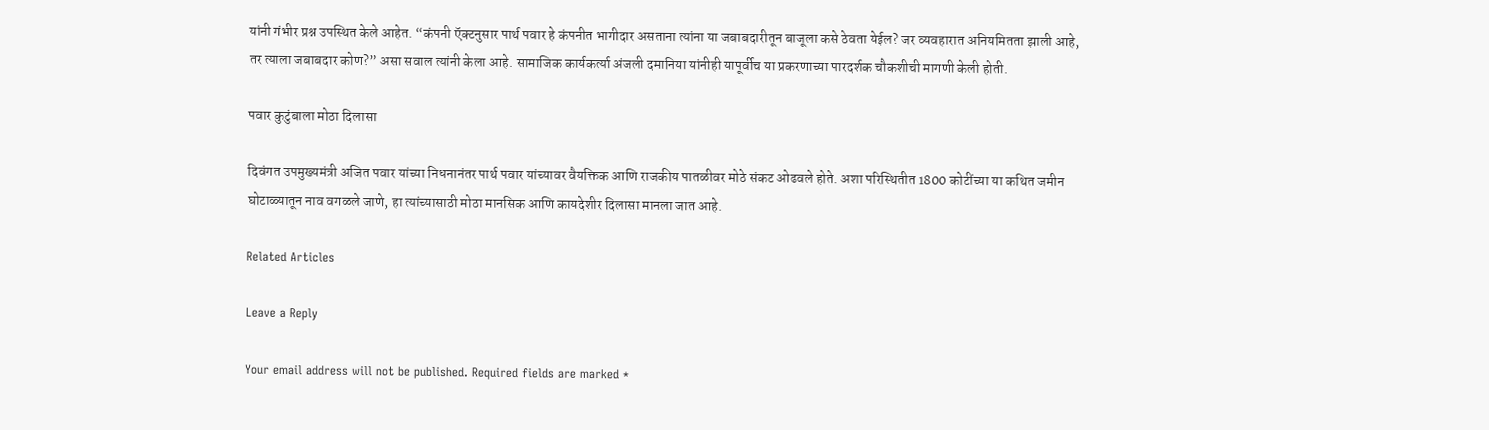यांनी गंभीर प्रश्न उपस्थित केले आहेत. “कंपनी ऍक्टनुसार पार्थ पवार हे कंपनीत भागीदार असताना त्यांना या जबाबदारीतून बाजूला कसे ठेवता येईल? जर व्यवहारात अनियमितता झाली आहे, तर त्याला जबाबदार कोण?” असा सवाल त्यांनी केला आहे. सामाजिक कार्यकर्त्या अंजली दमानिया यांनीही यापूर्वीच या प्रकरणाच्या पारदर्शक चौकशीची मागणी केली होती.

पवार कुटुंबाला मोठा दिलासा

दिवंगत उपमुख्यमंत्री अजित पवार यांच्या निधनानंतर पार्थ पवार यांच्यावर वैयक्तिक आणि राजकीय पातळीवर मोठे संकट ओढवले होते. अशा परिस्थितीत 1800 कोटींच्या या कथित जमीन घोटाळ्यातून नाव वगळले जाणे, हा त्यांच्यासाठी मोठा मानसिक आणि कायदेशीर दिलासा मानला जात आहे.

Related Articles

Leave a Reply

Your email address will not be published. Required fields are marked *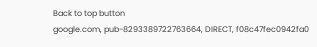Back to top button
google.com, pub-8293389722763664, DIRECT, f08c47fec0942fa0